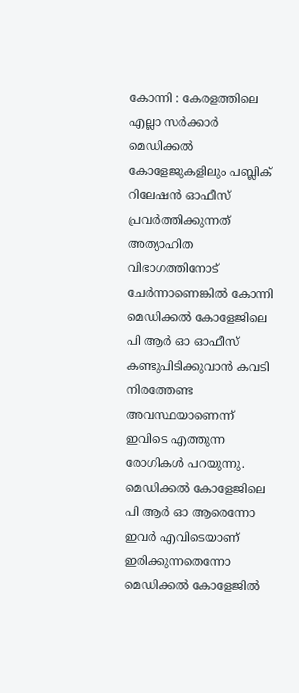കോന്നി : കേരളത്തിലെ എല്ലാ സർക്കാർ മെഡിക്കൽ കോളേജുകളിലും പബ്ലിക് റിലേഷൻ ഓഫീസ് പ്രവർത്തിക്കുന്നത് അത്യാഹിത വിഭാഗത്തിനോട് ചേർന്നാണെങ്കിൽ കോന്നി മെഡിക്കൽ കോളേജിലെ പി ആർ ഓ ഓഫീസ് കണ്ടുപിടിക്കുവാൻ കവടി നിരത്തേണ്ട അവസ്ഥയാണെന്ന് ഇവിടെ എത്തുന്ന രോഗികൾ പറയുന്നു. മെഡിക്കൽ കോളേജിലെ പി ആർ ഓ ആരെന്നോ ഇവർ എവിടെയാണ് ഇരിക്കുന്നതെന്നോ മെഡിക്കൽ കോളേജിൽ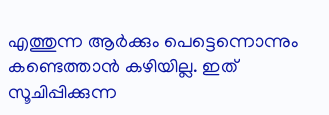എത്തുന്ന ആർക്കും പെട്ടെന്നൊന്നും കണ്ടെത്താൻ കഴിയില്ല. ഇത് സൂചിപ്പിക്കുന്ന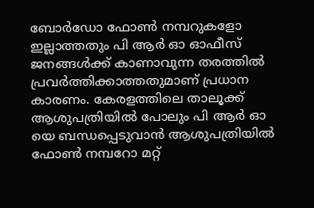ബോർഡോ ഫോൺ നമ്പറുകളോ ഇല്ലാത്തതും പി ആർ ഓ ഓഫീസ് ജനങ്ങൾക്ക് കാണാവുന്ന തരത്തിൽ പ്രവർത്തിക്കാത്തതുമാണ് പ്രധാന കാരണം. കേരളത്തിലെ താലൂക്ക് ആശുപത്രിയിൽ പോലും പി ആർ ഓ യെ ബന്ധപ്പെടുവാൻ ആശുപത്രിയിൽ ഫോൺ നമ്പറോ മറ്റ്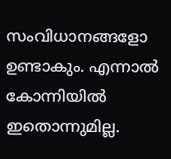സംവിധാനങ്ങളോ ഉണ്ടാകും. എന്നാൽ കോന്നിയിൽ ഇതൊന്നുമില്ല.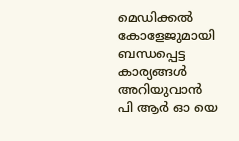മെഡിക്കൽ കോളേജുമായി ബന്ധപ്പെട്ട കാര്യങ്ങൾ അറിയുവാൻ പി ആർ ഓ യെ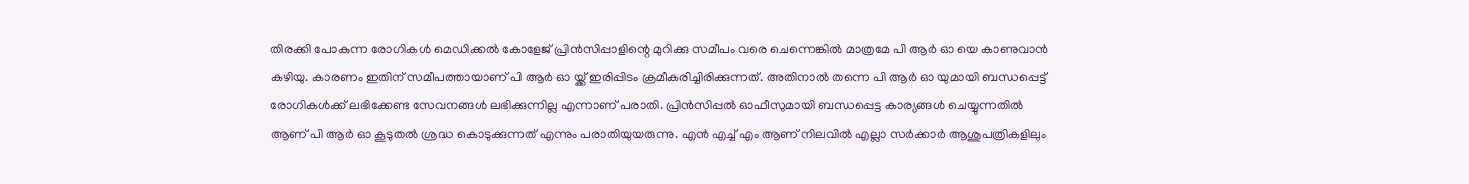തിരക്കി പോകുന്ന രോഗികൾ മെഡിക്കൽ കോളേജ് പ്രിൻസിപ്പാളിന്റെ മുറിക്കു സമീപം വരെ ചെന്നെങ്കിൽ മാത്രമേ പി ആർ ഓ യെ കാണുവാൻ കഴിയു. കാരണം ഇതിന് സമീപത്തായാണ് പി ആർ ഓ യ്ക്ക് ഇരിപ്പിടം ക്രമീകരിച്ചിരിക്കുന്നത്. അതിനാൽ തന്നെ പി ആർ ഓ യുമായി ബന്ധപ്പെട്ട് രോഗികൾക്ക് ലഭിക്കേണ്ട സേവനങ്ങൾ ലഭിക്കുന്നില്ല എന്നാണ് പരാതി. പ്രിൻസിപ്പൽ ഓഫീസുമായി ബന്ധപ്പെട്ട കാര്യങ്ങൾ ചെയ്യുന്നതിൽ ആണ് പി ആർ ഓ കൂടുതൽ ശ്രദ്ധ കൊടുക്കുന്നത് എന്നും പരാതിയുയരുന്നു. എൻ എച്ച് എം ആണ് നിലവിൽ എല്ലാ സർക്കാർ ആശുപത്രികളിലും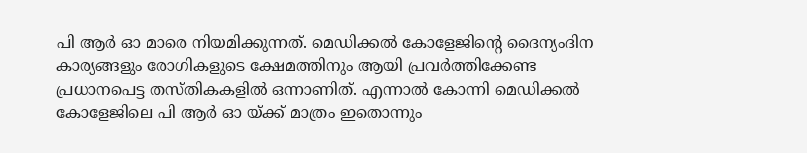പി ആർ ഓ മാരെ നിയമിക്കുന്നത്. മെഡിക്കൽ കോളേജിന്റെ ദൈന്യംദിന കാര്യങ്ങളും രോഗികളുടെ ക്ഷേമത്തിനും ആയി പ്രവർത്തിക്കേണ്ട പ്രധാനപെട്ട തസ്തികകളിൽ ഒന്നാണിത്. എന്നാൽ കോന്നി മെഡിക്കൽ കോളേജിലെ പി ആർ ഓ യ്ക്ക് മാത്രം ഇതൊന്നും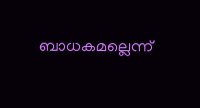ബാധകമല്ലെന്ന്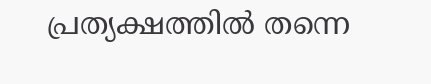പ്രത്യക്ഷത്തിൽ തന്നെ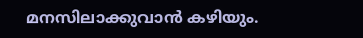മനസിലാക്കുവാൻ കഴിയും.